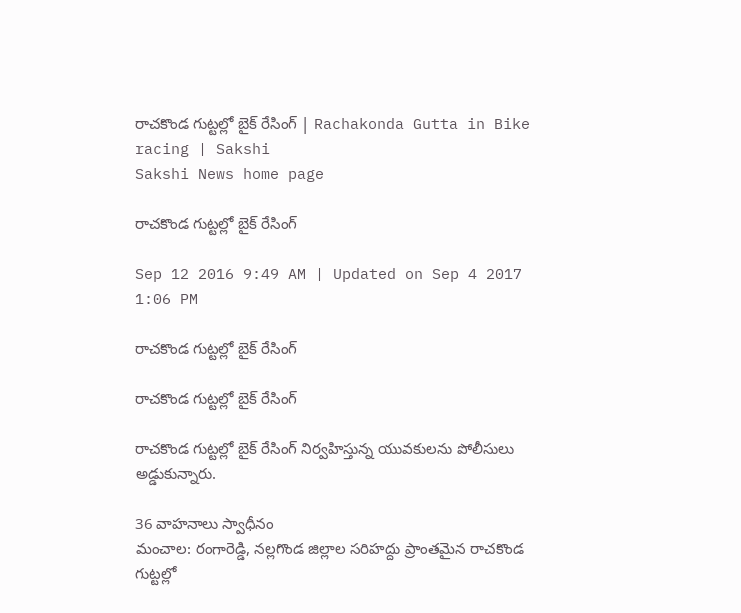రాచకొండ గుట్టల్లో బైక్ రేసింగ్ | Rachakonda Gutta in Bike racing | Sakshi
Sakshi News home page

రాచకొండ గుట్టల్లో బైక్ రేసింగ్

Sep 12 2016 9:49 AM | Updated on Sep 4 2017 1:06 PM

రాచకొండ గుట్టల్లో బైక్ రేసింగ్

రాచకొండ గుట్టల్లో బైక్ రేసింగ్

రాచకొండ గుట్టల్లో బైక్ రేసింగ్‌ నిర్వహిస్తున్న యువకులను పోలీసులు అడ్డుకున్నారు.

36 వాహనాలు స్వాధీనం
మంచాల: రంగారెడ్డి, నల్లగొండ జిల్లాల సరిహద్దు ప్రాంతమైన రాచకొండ గుట్టల్లో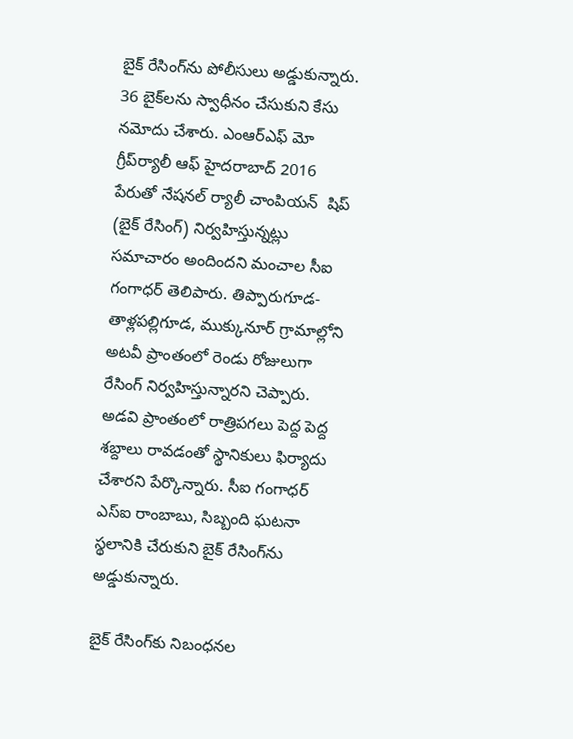బైక్ రేసింగ్‌ను పోలీసులు అడ్డుకున్నారు. 36 బైక్‌లను స్వాధీనం చేసుకుని కేసు నమోదు చేశారు. ఎంఆర్‌ఎఫ్ మో గ్రీప్‌ర్యాలీ ఆఫ్ హైదరాబాద్ 2016 పేరుతో నేషనల్ ర్యాలీ చాంపియన్  షిప్ (బైక్ రేసింగ్) నిర్వహిస్తున్నట్లు సమాచారం అందిందని మంచాల సీఐ గంగాధర్ తెలిపారు. తిప్పారుగూడ-తాళ్లపల్లిగూడ, ముక్కునూర్ గ్రామాల్లోని అటవీ ప్రాంతంలో రెండు రోజులుగా రేసింగ్ నిర్వహిస్తున్నారని చెప్పారు. అడవి ప్రాంతంలో రాత్రిపగలు పెద్ద పెద్ద శబ్దాలు రావడంతో స్థానికులు ఫిర్యాదు చేశారని పేర్కొన్నారు. సీఐ గంగాధర్ ఎస్‌ఐ రాంబాబు, సిబ్బంది ఘటనా స్థలానికి చేరుకుని బైక్ రేసింగ్‌ను అడ్డుకున్నారు.

బైక్ రేసింగ్‌కు నిబంధనల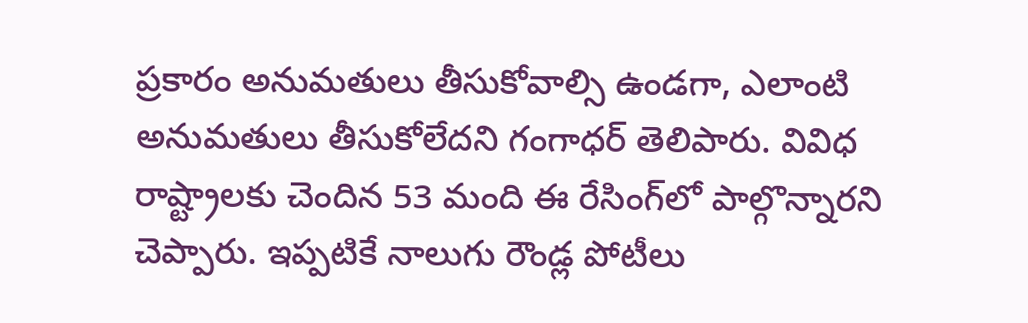ప్రకారం అనుమతులు తీసుకోవాల్సి ఉండగా, ఎలాంటి అనుమతులు తీసుకోలేదని గంగాధర్ తెలిపారు. వివిధ రాష్ట్రాలకు చెందిన 53 మంది ఈ రేసింగ్‌లో పాల్గొన్నారని చెప్పారు. ఇప్పటికే నాలుగు రౌండ్ల పోటీలు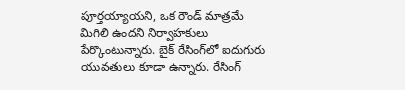పూర్తయ్యాయని, ఒక రౌండ్ మాత్రమే మిగిలి ఉందని నిర్వాహకులు పేర్కొంటున్నారు. బైక్ రేసింగ్‌లో ఐదుగురు యువతులు కూడా ఉన్నారు. రేసింగ్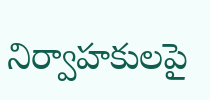నిర్వాహకులపై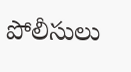పోలీసులు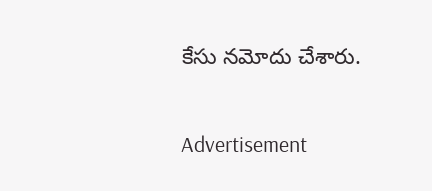కేసు నమోదు చేశారు.

Advertisement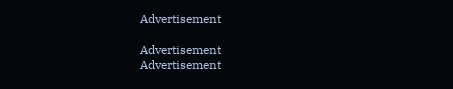Advertisement

Advertisement
Advertisement